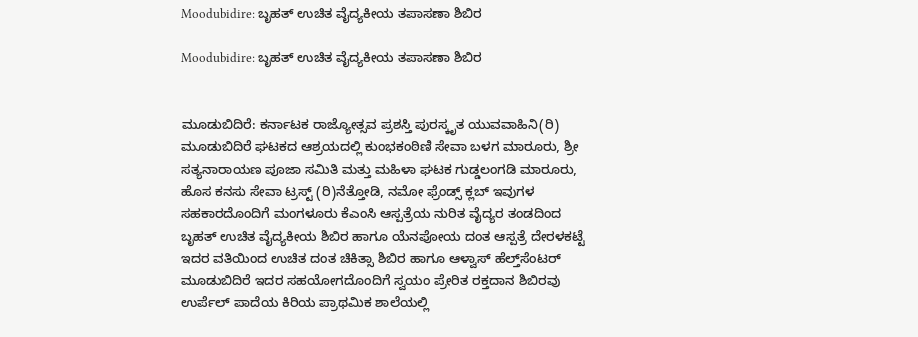Moodubidire: ಬೃಹತ್ ಉಚಿತ ವೈದ್ಯಕೀಯ ತಪಾಸಣಾ ಶಿಬಿರ

Moodubidire: ಬೃಹತ್ ಉಚಿತ ವೈದ್ಯಕೀಯ ತಪಾಸಣಾ ಶಿಬಿರ


ಮೂಡುಬಿದಿರೆ: ಕರ್ನಾಟಕ ರಾಜ್ಯೋತ್ಸವ ಪ್ರಶಸ್ತಿ ಪುರಸ್ಕೃತ ಯುವವಾಹಿನಿ(ರಿ) ಮೂಡುಬಿದಿರೆ ಘಟಕದ ಆಶ್ರಯದಲ್ಲಿ ಕುಂಭಕಂಠಿಣಿ ಸೇವಾ ಬಳಗ ಮಾರೂರು, ಶ್ರೀ ಸತ್ಯನಾರಾಯಣ ಪೂಜಾ ಸಮಿತಿ ಮತ್ತು ಮಹಿಳಾ ಘಟಕ ಗುಡ್ಡಲಂಗಡಿ ಮಾರೂರು, ಹೊಸ ಕನಸು ಸೇವಾ ಟ್ರಸ್ಟ್ (ರಿ)ನೆತ್ತೋಡಿ, ನಮೋ ಫ್ರೆಂಡ್ಸ್ ಕ್ಲಬ್ ಇವುಗಳ ಸಹಕಾರದೊಂದಿಗೆ ಮಂಗಳೂರು ಕೆಎಂಸಿ ಆಸ್ಪತ್ರೆಯ ನುರಿತ ವೈದ್ಯರ ತಂಡದಿಂದ ಬೃಹತ್ ಉಚಿತ ವೈದ್ಯಕೀಯ ಶಿಬಿರ ಹಾಗೂ ಯೆನಪೋಯ ದಂತ ಆಸ್ಪತ್ರೆ ದೇರಳಕಟ್ಟೆ ಇದರ ವತಿಯಿಂದ ಉಚಿತ ದಂತ ಚಿಕಿತ್ಸಾ ಶಿಬಿರ ಹಾಗೂ ಆಳ್ವಾಸ್ ಹೆಲ್ತ್‌ಸೆಂಟರ್ ಮೂಡುಬಿದಿರೆ ಇದರ ಸಹಯೋಗದೊಂದಿಗೆ ಸ್ವಯಂ ಪ್ರೇರಿತ ರಕ್ತದಾನ ಶಿಬಿರವು ಉರ್ಪೆಲ್ ಪಾದೆಯ ಕಿರಿಯ ಪ್ರಾಥಮಿಕ ಶಾಲೆಯಲ್ಲಿ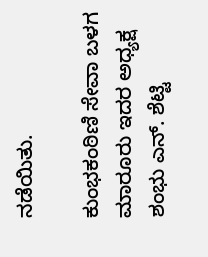ನಡೆಯಿತು.

ಕುಂಭಕಂಠಿಣಿ ಸೇವಾ ಬಳಗ ಮಾರೂರು ಇದರ ಅಧ್ಯಕ್ಷ ಶಂಭು ಎನ್. ಶೆಟ್ಟಿ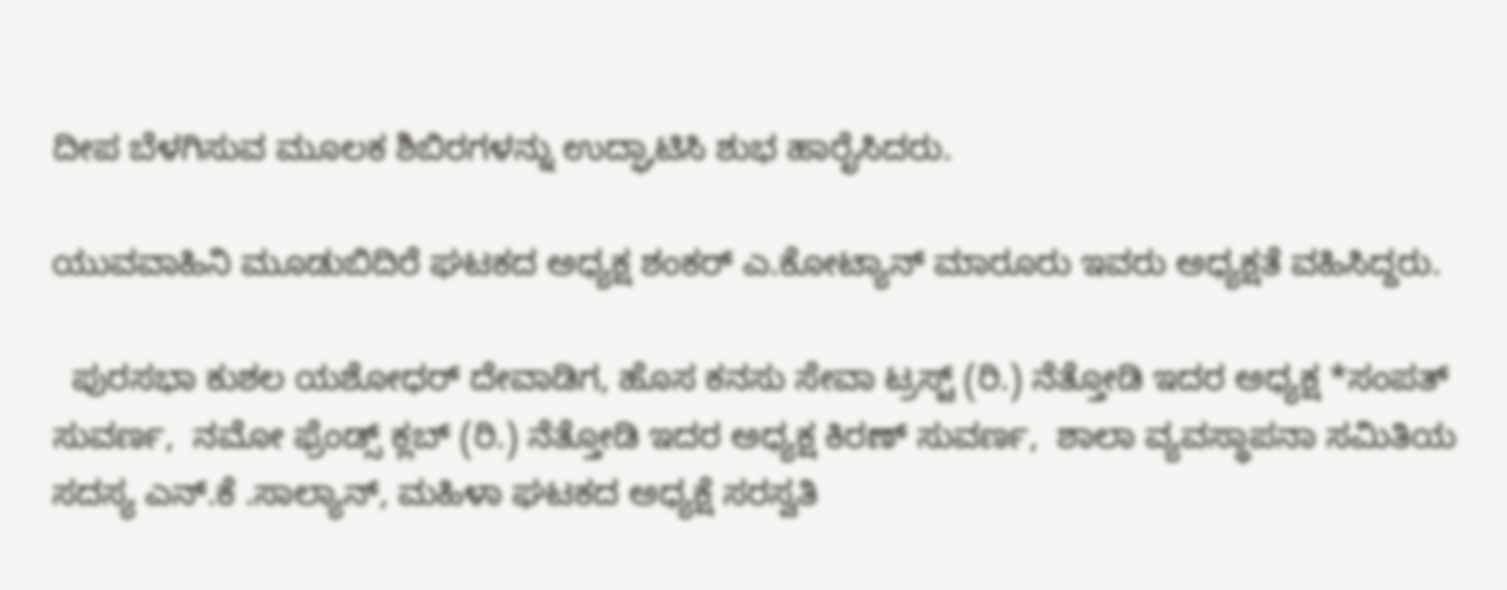ದೀಪ ಬೆಳಗಿಸುವ ಮೂಲಕ ಶಿಬಿರಗಳನ್ನು ಉದ್ಘಾಟಿಸಿ ಶುಭ ಹಾರೈಸಿದರು.

ಯುವವಾಹಿನಿ ಮೂಡುಬಿದಿರೆ ಘಟಕದ ಅಧ್ಯಕ್ಷ ಶಂಕರ್ ಎ.ಕೋಟ್ಯಾನ್ ಮಾರೂರು ಇವರು ಅಧ್ಯಕ್ಷತೆ ವಹಿಸಿದ್ದರು.

  ಪುರಸಭಾ ಕುಶಲ ಯಶೋಧರ್ ದೇವಾಡಿಗ, ಹೊಸ ಕನಸು ಸೇವಾ ಟ್ರಸ್ಟ್ (ರಿ.) ನೆತ್ತೋಡಿ ಇದರ ಅಧ್ಯಕ್ಷ *ಸಂಪತ್ ಸುವರ್ಣ,  ನಮೋ ಫ್ರೆಂಡ್ಸ್ ಕ್ಲಬ್ (ರಿ.) ನೆತ್ತೋಡಿ ಇದರ ಅಧ್ಯಕ್ಷ ಕಿರಣ್ ಸುವರ್ಣ,  ಶಾಲಾ ವ್ಯವಸ್ಥಾಪನಾ ಸಮಿತಿಯ  ಸದಸ್ಯ ಎನ್.ಕೆ .ಸಾಲ್ಯಾನ್, ಮಹಿಳಾ ಘಟಕದ ಅಧ್ಯಕ್ಷೆ ಸರಸ್ವತಿ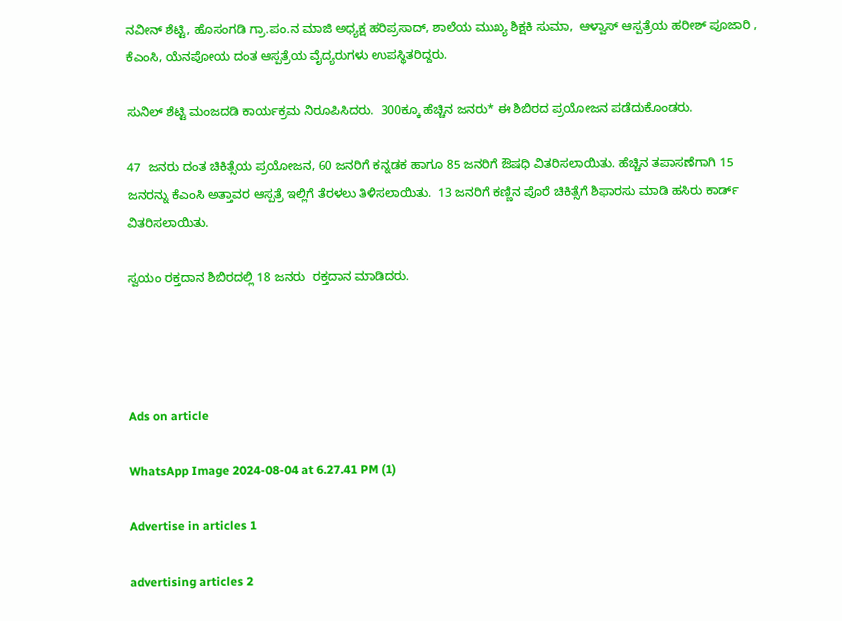ನವೀನ್ ಶೆಟ್ಟಿ, ಹೊಸಂಗಡಿ ಗ್ರಾ.ಪಂ.ನ ಮಾಜಿ ಅಧ್ಯಕ್ಷ ಹರಿಪ್ರಸಾದ್, ಶಾಲೆಯ ಮುಖ್ಯ ಶಿಕ್ಷಕಿ ಸುಮಾ,  ಆಳ್ವಾಸ್ ಆಸ್ಪತ್ರೆಯ ಹರೀಶ್ ಪೂಜಾರಿ , ಕೆಎಂಸಿ, ಯೆನಪೋಯ ದಂತ ಆಸ್ಪತ್ರೆಯ ವೈದ್ಯರುಗಳು ಉಪಸ್ಥಿತರಿದ್ದರು.

ಸುನಿಲ್ ಶೆಟ್ಟಿ ಮಂಜದಡಿ ಕಾರ್ಯಕ್ರಮ ನಿರೂಪಿಸಿದರು.  300ಕ್ಕೂ ಹೆಚ್ಚಿನ ಜನರು* ಈ ಶಿಬಿರದ ಪ್ರಯೋಜನ ಪಡೆದುಕೊಂಡರು.

47  ಜನರು ದಂತ ಚಿಕಿತ್ಸೆಯ ಪ್ರಯೋಜನ, 60 ಜನರಿಗೆ ಕನ್ನಡಕ ಹಾಗೂ 85 ಜನರಿಗೆ ಔಷಧಿ ವಿತರಿಸಲಾಯಿತು. ಹೆಚ್ಚಿನ ತಪಾಸಣೆಗಾಗಿ 15 ಜನರನ್ನು ಕೆಎಂಸಿ ಅತ್ತಾವರ ಆಸ್ಪತ್ರೆ ಇಲ್ಲಿಗೆ ತೆರಳಲು ತಿಳಿಸಲಾಯಿತು.  13 ಜನರಿಗೆ ಕಣ್ಣಿನ ಪೊರೆ ಚಿಕಿತ್ಸೆಗೆ ಶಿಫಾರಸು ಮಾಡಿ ಹಸಿರು ಕಾರ್ಡ್ ವಿತರಿಸಲಾಯಿತು.

ಸ್ವಯಂ ರಕ್ತದಾನ ಶಿಬಿರದಲ್ಲಿ 18 ಜನರು  ರಕ್ತದಾನ ಮಾಡಿದರು.




Ads on article

WhatsApp Image 2024-08-04 at 6.27.41 PM (1)

Advertise in articles 1

advertising articles 2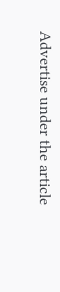Advertise under the article